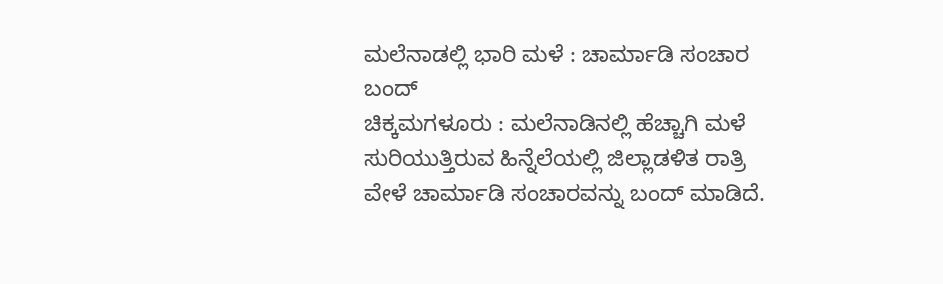ಮಲೆನಾಡಲ್ಲಿ ಭಾರಿ ಮಳೆ : ಚಾರ್ಮಾಡಿ ಸಂಚಾರ ಬಂದ್
ಚಿಕ್ಕಮಗಳೂರು : ಮಲೆನಾಡಿನಲ್ಲಿ ಹೆಚ್ಚಾಗಿ ಮಳೆ ಸುರಿಯುತ್ತಿರುವ ಹಿನ್ನೆಲೆಯಲ್ಲಿ ಜಿಲ್ಲಾಡಳಿತ ರಾತ್ರಿ ವೇಳೆ ಚಾರ್ಮಾಡಿ ಸಂಚಾರವನ್ನು ಬಂದ್ ಮಾಡಿದೆ.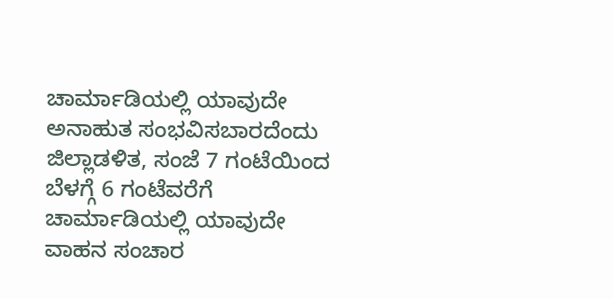ಚಾರ್ಮಾಡಿಯಲ್ಲಿ ಯಾವುದೇ ಅನಾಹುತ ಸಂಭವಿಸಬಾರದೆಂದು ಜಿಲ್ಲಾಡಳಿತ, ಸಂಜೆ 7 ಗಂಟೆಯಿಂದ ಬೆಳಗ್ಗೆ 6 ಗಂಟೆವರೆಗೆ ಚಾರ್ಮಾಡಿಯಲ್ಲಿ ಯಾವುದೇ ವಾಹನ ಸಂಚಾರ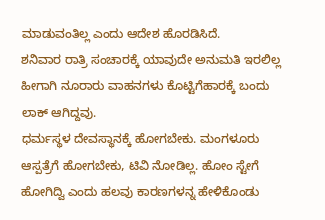ಮಾಡುವಂತಿಲ್ಲ ಎಂದು ಆದೇಶ ಹೊರಡಿಸಿದೆ.
ಶನಿವಾರ ರಾತ್ರಿ ಸಂಚಾರಕ್ಕೆ ಯಾವುದೇ ಅನುಮತಿ ಇರಲಿಲ್ಲ ಹೀಗಾಗಿ ನೂರಾರು ವಾಹನಗಳು ಕೊಟ್ಟಿಗೆಹಾರಕ್ಕೆ ಬಂದು ಲಾಕ್ ಆಗಿದ್ದವು.
ಧರ್ಮಸ್ಥಳ ದೇವಸ್ಥಾನಕ್ಕೆ ಹೋಗಬೇಕು. ಮಂಗಳೂರು ಆಸ್ಪತ್ರೆಗೆ ಹೋಗಬೇಕು, ಟಿವಿ ನೋಡಿಲ್ಲ. ಹೋಂ ಸ್ಟೇಗೆ ಹೋಗಿದ್ವಿ ಎಂದು ಹಲವು ಕಾರಣಗಳನ್ನ ಹೇಳಿಕೊಂಡು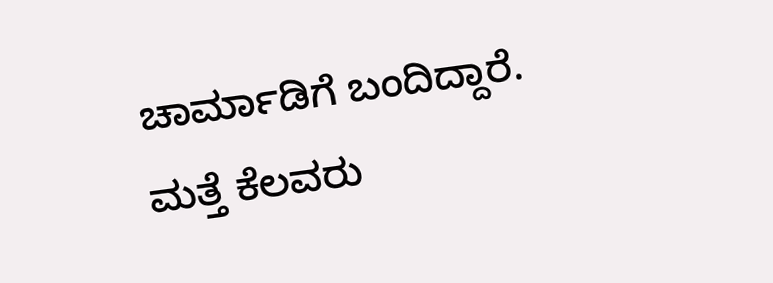ಚಾರ್ಮಾಡಿಗೆ ಬಂದಿದ್ದಾರೆ.
ಮತ್ತೆ ಕೆಲವರು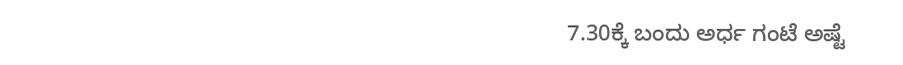7.30ಕ್ಕೆ ಬಂದು ಅರ್ಧ ಗಂಟೆ ಅಷ್ಟೆ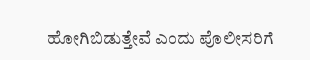ಹೋಗಿಬಿಡುತ್ತೇವೆ ಎಂದು ಪೊಲೀಸರಿಗೆ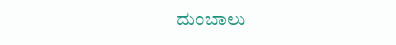ದುಂಬಾಲು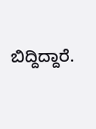ಬಿದ್ದಿದ್ದಾರೆ.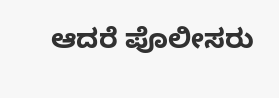ಆದರೆ ಪೊಲೀಸರು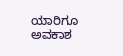ಯಾರಿಗೂ ಅವಕಾಶ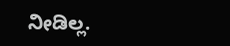ನೀಡಿಲ್ಲ.